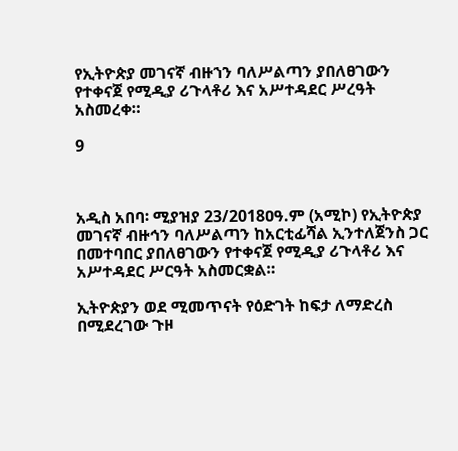የኢትዮጵያ መገናኛ ብዙኀን ባለሥልጣን ያበለፀገውን የተቀናጀ የሚዲያ ሪጉላቶሪ እና አሥተዳደር ሥረዓት አስመረቀ።

9



አዲስ አበባ፡ ሚያዝያ 23/2018ዐዓ.ም (አሚኮ) የኢትዮጵያ መገናኛ ብዙኅን ባለሥልጣን ከአርቲፊሻል ኢንተለጀንስ ጋር በመተባበር ያበለፀገውን የተቀናጀ የሚዲያ ሪጉላቶሪ እና አሥተዳደር ሥርዓት አስመርቋል።

ኢትዮጵያን ወደ ሚመጥናት የዕድገት ከፍታ ለማድረስ በሚደረገው ጉዞ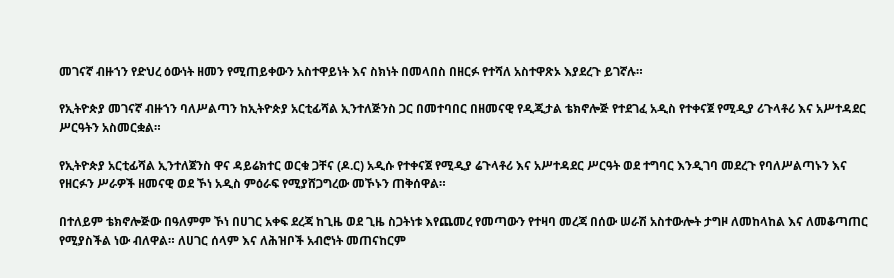መገናኛ ብዙኀን የድህረ ዕውነት ዘመን የሚጠይቀውን አስተዋይነት እና ስክነት በመላበስ በዘርፉ የተሻለ አስተዋጽኦ እያደረጉ ይገኛሉ።

የኢትዮጵያ መገናኛ ብዙኀን ባለሥልጣን ከኢትዮጵያ አርቲፊሻል ኢንተለጅንስ ጋር በመተባበር በዘመናዊ የዲጂታል ቴክኖሎጅ የተደገፈ አዲስ የተቀናጀ የሚዲያ ሪጉላቶሪ እና አሥተዳደር ሥርዓትን አስመርቋል።

የኢትዮጵያ አርቲፊሻል ኢንተለጀንስ ዋና ዳይሬክተር ወርቁ ጋቸና (ዶ.ር) አዲሱ የተቀናጀ የሚዲያ ሬጉላቶሪ እና አሥተዳደር ሥርዓት ወደ ተግባር እንዲገባ መደረጉ የባለሥልጣኑን እና የዘርፉን ሥራዎች ዘመናዊ ወደ ኾነ አዲስ ምዕራፍ የሚያሸጋግረው መኾኑን ጠቅሰዋል።

በተለይም ቴክኖሎጅው በዓለምም ኾነ በሀገር አቀፍ ደረጃ ከጊዜ ወደ ጊዜ ስጋትነቱ እየጨመረ የመጣውን የተዛባ መረጃ በሰው ሠራሽ አስተውሎት ታግዞ ለመከላከል እና ለመቆጣጠር የሚያስችል ነው ብለዋል። ለሀገር ሰላም እና ለሕዝቦች አብሮነት መጠናከርም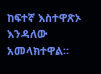ከፍተኛ እስተዋጽኦ እንዳለው አመላክተዋል።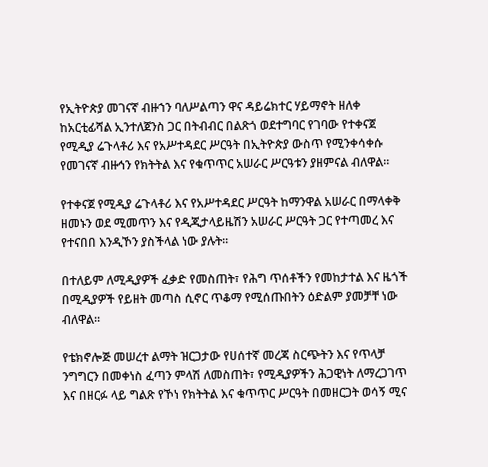የኢትዮጵያ መገናኛ ብዙኀን ባለሥልጣን ዋና ዳይሬክተር ሃይማኖት ዘለቀ ከአርቲፊሻል ኢንተለጀንስ ጋር በትብብር በልጽጎ ወደተግባር የገባው የተቀናጀ የሚዲያ ሬጉላቶሪ እና የአሥተዳደር ሥርዓት በኢትዮጵያ ውስጥ የሚንቀሳቀሱ የመገናኛ ብዙኅን የክትትል እና የቁጥጥር አሠራር ሥርዓቱን ያዘምናል ብለዋል።

የተቀናጀ የሚዲያ ሬጉላቶሪ እና የአሥተዳደር ሥርዓት ከማንዋል አሠራር በማላቀቅ ዘመኑን ወደ ሚመጥን እና የዲጂታላይዜሽን አሠራር ሥርዓት ጋር የተጣመረ እና የተናበበ እንዲኾን ያስችላል ነው ያሉት።

በተለይም ለሚዲያዎች ፈቃድ የመስጠት፣ የሕግ ጥሰቶችን የመከታተል እና ዜጎች በሚዲያዎች የይዘት መጣስ ሲኖር ጥቆማ የሚሰጡበትን ዕድልም ያመቻቸ ነው ብለዋል።

የቴክኖሎጅ መሠረተ ልማት ዝርጋታው የሀሰተኛ መረጃ ስርጭትን እና የጥላቻ ንግግርን በመቀነስ ፈጣን ምላሽ ለመስጠት፣ የሚዲያዎችን ሕጋዊነት ለማረጋገጥ እና በዘርፉ ላይ ግልጽ የኾነ የክትትል እና ቁጥጥር ሥርዓት በመዘርጋት ወሳኝ ሚና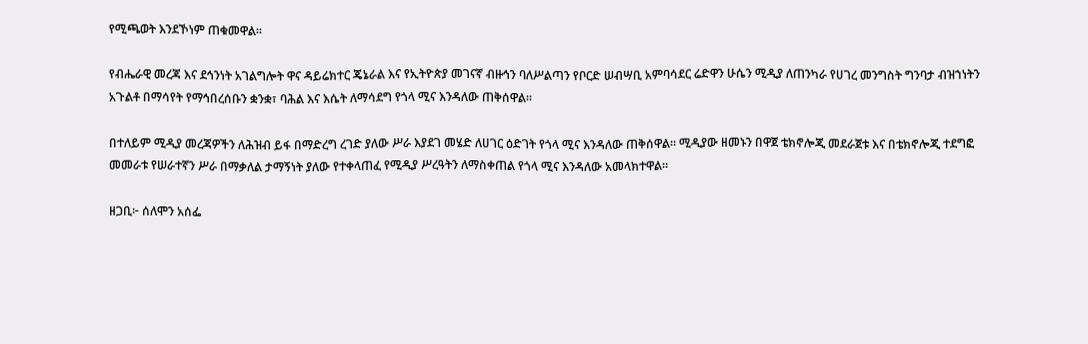የሚጫወት እንደኾነም ጠቁመዋል።

የብሔራዊ መረጃ እና ደኅንነት አገልግሎት ዋና ዳይሬክተር ጄኔራል እና የኢትዮጵያ መገናኛ ብዙኅን ባለሥልጣን የቦርድ ሠብሣቢ አምባሳደር ሬድዋን ሁሴን ሚዲያ ለጠንካራ የሀገረ መንግስት ግንባታ ብዝኀነትን አጉልቶ በማሳየት የማኅበረሰቡን ቋንቋ፣ ባሕል እና እሴት ለማሳደግ የጎላ ሚና እንዳለው ጠቅሰዋል።

በተለይም ሚዲያ መረጃዎችን ለሕዝብ ይፋ በማድረግ ረገድ ያለው ሥራ እያደገ መሄድ ለሀገር ዕድገት የጎላ ሚና እንዳለው ጠቅሰዋል። ሚዲያው ዘመኑን በዋጀ ቴክኖሎጂ መደራጀቱ እና በቴክኖሎጂ ተደግፎ መመራቱ የሠራተኛን ሥራ በማቃለል ታማኝነት ያለው የተቀላጠፈ የሚዲያ ሥረዓትን ለማስቀጠል የጎላ ሚና እንዳለው አመላክተዋል።

ዘጋቢ፦ ሰለሞን አሰፌ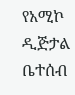የአሚኮ ዲጅታል ቤተሰብ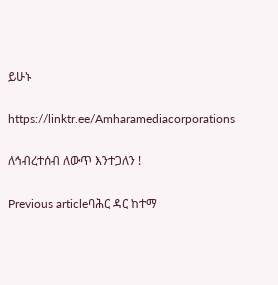ይሁኑ

https://linktr.ee/Amharamediacorporations

ለኅብረተሰብ ለውጥ እንተጋለን !

Previous articleባሕር ዳር ከተማ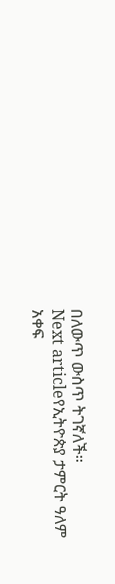በለውጥ ውስጥ ትገኛለች።
Next articleየኢትዮጵያ ታምርት ዓለም አቀፍ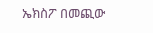ኤክስፖ በመጪው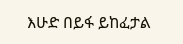እሁድ በይፋ ይከፈታል